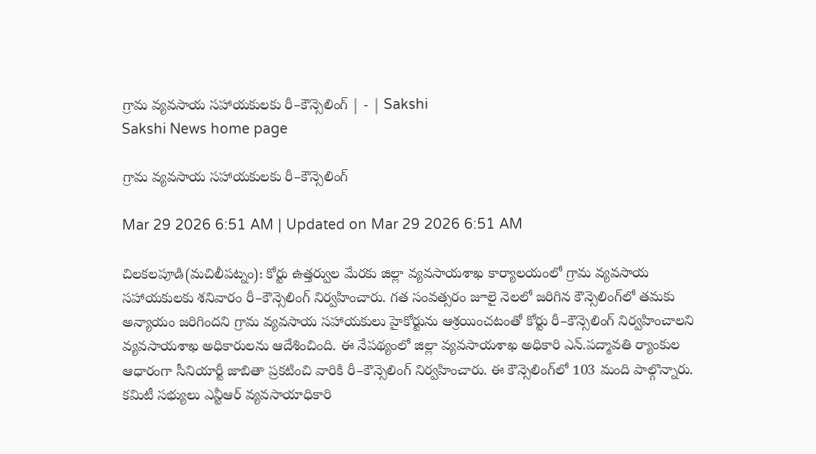గ్రామ వ్యవసాయ సహాయకులకు రీ–కౌన్సెలింగ్‌ | - | Sakshi
Sakshi News home page

గ్రామ వ్యవసాయ సహాయకులకు రీ–కౌన్సెలింగ్‌

Mar 29 2026 6:51 AM | Updated on Mar 29 2026 6:51 AM

చిలకలపూడి(మచిలీపట్నం): కోర్టు ఉత్తర్వుల మేరకు జిల్లా వ్యవసాయశాఖ కార్యాలయంలో గ్రామ వ్యవసాయ సహాయకులకు శనివారం రీ–కౌన్సెలింగ్‌ నిర్వహించారు. గత సంవత్సరం జూలై నెలలో జరిగిన కౌన్సెలింగ్‌లో తమకు అన్యాయం జరిగిందని గ్రామ వ్యవసాయ సహాయకులు హైకోర్టును ఆశ్రయించటంతో కోర్టు రీ–కౌన్సెలింగ్‌ నిర్వహించాలని వ్యవసాయశాఖ అధికారులను ఆదేశించింది. ఈ నేపథ్యంలో జిల్లా వ్యవసాయశాఖ అధికారి ఎన్‌.పద్మావతి ర్యాంకుల ఆధారంగా సీనియార్టీ జాబితా ప్రకటించి వారికి రీ–కౌన్సెలింగ్‌ నిర్వహించారు. ఈ కౌన్సెలింగ్‌లో 103 మంది పాల్గొన్నారు. కమిటీ సభ్యులు ఎన్టీఆర్‌ వ్యవసాయాధికారి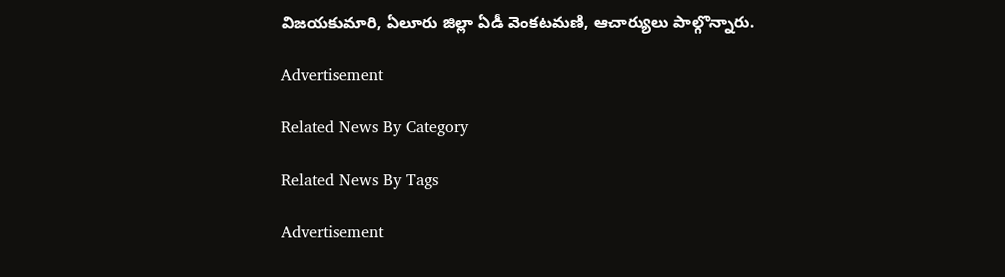విజయకుమారి, ఏలూరు జిల్లా ఏడీ వెంకటమణి, ఆచార్యులు పాల్గొన్నారు.

Advertisement

Related News By Category

Related News By Tags

Advertisement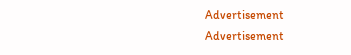Advertisement
Advertisement